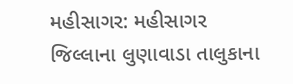મહીસાગર: મહીસાગર જિલ્લાના લુણાવાડા તાલુકાના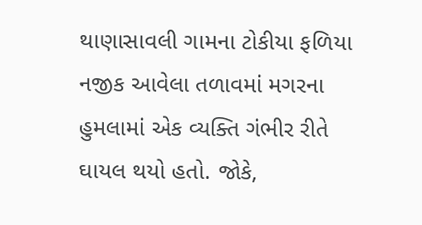થાણાસાવલી ગામના ટોકીયા ફળિયા નજીક આવેલા તળાવમાં મગરના હુમલામાં એક વ્યક્તિ ગંભીર રીતે ઘાયલ થયો હતો. જોકે,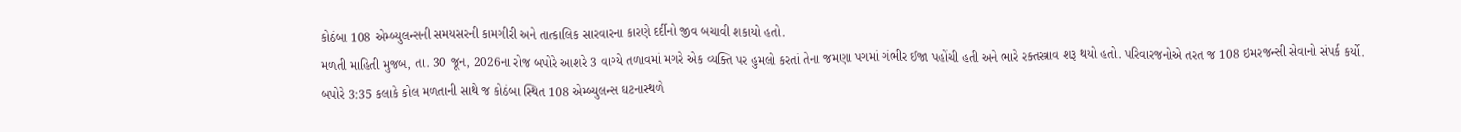કોઠંબા 108 એમ્બ્યુલન્સની સમયસરની કામગીરી અને તાત્કાલિક સારવારના કારણે દર્દીનો જીવ બચાવી શકાયો હતો.
મળતી માહિતી મુજબ, તા. 30 જૂન, 2026ના રોજ બપોરે આશરે 3 વાગ્યે તળાવમાં મગરે એક વ્યક્તિ પર હુમલો કરતાં તેના જમણા પગમાં ગંભીર ઈજા પહોંચી હતી અને ભારે રક્તસ્ત્રાવ શરૂ થયો હતો. પરિવારજનોએ તરત જ 108 ઇમરજન્સી સેવાનો સંપર્ક કર્યો.
બપોરે 3:35 કલાકે કોલ મળતાની સાથે જ કોઠંબા સ્થિત 108 એમ્બ્યુલન્સ ઘટનાસ્થળે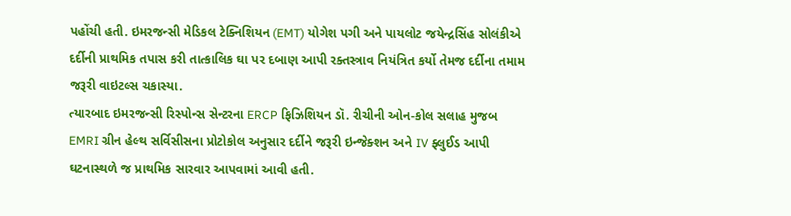પહોંચી હતી. ઇમરજન્સી મેડિકલ ટેક્નિશિયન (EMT) યોગેશ પગી અને પાયલોટ જયેન્દ્રસિંહ સોલંકીએ દર્દીની પ્રાથમિક તપાસ કરી તાત્કાલિક ઘા પર દબાણ આપી રક્તસ્ત્રાવ નિયંત્રિત કર્યો તેમજ દર્દીના તમામ જરૂરી વાઇટલ્સ ચકાસ્યા.
ત્યારબાદ ઇમરજન્સી રિસ્પોન્સ સેન્ટરના ERCP ફિઝિશિયન ડૉ. રીચીની ઓન-કોલ સલાહ મુજબ EMRI ગ્રીન હેલ્થ સર્વિસીસના પ્રોટોકોલ અનુસાર દર્દીને જરૂરી ઇન્જેક્શન અને IV ફ્લુઈડ આપી ઘટનાસ્થળે જ પ્રાથમિક સારવાર આપવામાં આવી હતી.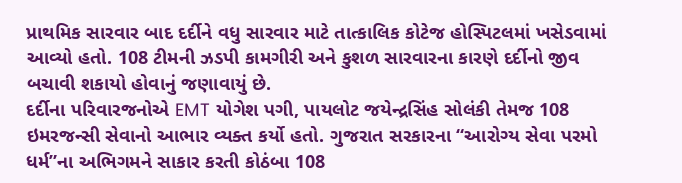પ્રાથમિક સારવાર બાદ દર્દીને વધુ સારવાર માટે તાત્કાલિક કોટેજ હોસ્પિટલમાં ખસેડવામાં આવ્યો હતો. 108 ટીમની ઝડપી કામગીરી અને કુશળ સારવારના કારણે દર્દીનો જીવ બચાવી શકાયો હોવાનું જણાવાયું છે.
દર્દીના પરિવારજનોએ EMT યોગેશ પગી, પાયલોટ જયેન્દ્રસિંહ સોલંકી તેમજ 108 ઇમરજન્સી સેવાનો આભાર વ્યક્ત કર્યો હતો. ગુજરાત સરકારના “આરોગ્ય સેવા પરમો ધર્મ”ના અભિગમને સાકાર કરતી કોઠંબા 108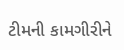ટીમની કામગીરીને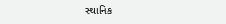સ્થાનિક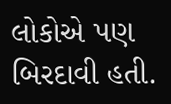લોકોએ પણ બિરદાવી હતી.